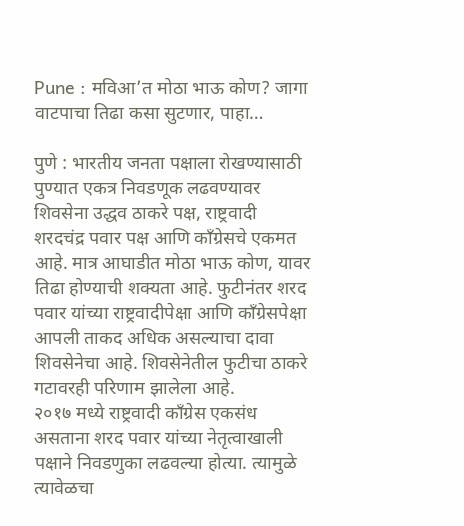Pune : मविआ’त मोठा भाऊ कोण? जागा वाटपाचा तिढा कसा सुटणार, पाहा…

पुणे : भारतीय जनता पक्षाला रोखण्यासाठी पुण्यात एकत्र निवडणूक लढवण्यावर शिवसेना उद्धव ठाकरे पक्ष, राष्ट्रवादी शरदचंद्र पवार पक्ष आणि काँग्रेसचे एकमत आहे. मात्र आघाडीत मोठा भाऊ कोण, यावर तिढा होण्याची शक्यता आहे. फुटीनंतर शरद पवार यांच्या राष्ट्रवादीपेक्षा आणि काँग्रेसपेक्षा आपली ताकद अधिक असल्याचा दावा शिवसेनेचा आहे. शिवसेनेतील फुटीचा ठाकरे गटावरही परिणाम झालेला आहे.
२०१७ मध्ये राष्ट्रवादी काँग्रेस एकसंध असताना शरद पवार यांच्या नेतृत्वाखाली पक्षाने निवडणुका लढवल्या होत्या. त्यामुळे त्यावेळचा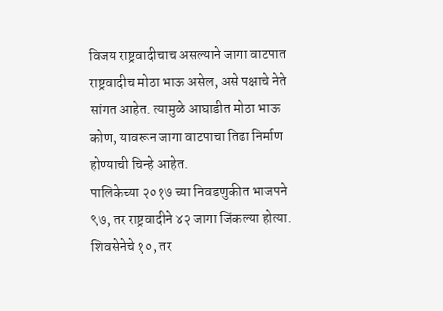विजय राष्ट्रवादीचाच असल्याने जागा वाटपात राष्ट्रवादीच मोठा भाऊ असेल, असे पक्षाचे नेते सांगत आहेत. त्यामुळे आघाडीत मोठा भाऊ कोण, यावरून जागा वाटपाचा तिढा निर्माण होण्याची चिन्हे आहेत.
पालिकेच्या २०१७ च्या निवडणुकीत भाजपने ९७, तर राष्ट्रवादीने ४२ जागा जिंकल्या होत्या. शिवसेनेचे १०, तर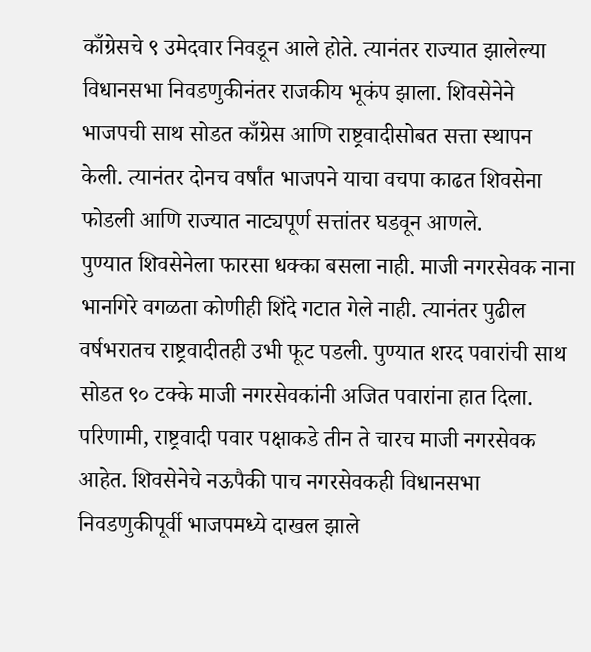काँग्रेसचे ९ उमेदवार निवडून आले होते. त्यानंतर राज्यात झालेल्या विधानसभा निवडणुकीनंतर राजकीय भूकंप झाला. शिवसेनेने भाजपची साथ सोडत काँग्रेस आणि राष्ट्रवादीसोबत सत्ता स्थापन केली. त्यानंतर दोनच वर्षांत भाजपने याचा वचपा काढत शिवसेना फोडली आणि राज्यात नाट्यपूर्ण सत्तांतर घडवून आणले.
पुण्यात शिवसेनेला फारसा धक्का बसला नाही. माजी नगरसेवक नाना भानगिरे वगळता कोणीही शिंदे गटात गेले नाही. त्यानंतर पुढील वर्षभरातच राष्ट्रवादीतही उभी फूट पडली. पुण्यात शरद पवारांची साथ सोडत ९० टक्के माजी नगरसेवकांनी अजित पवारांना हात दिला. परिणामी, राष्ट्रवादी पवार पक्षाकडे तीन ते चारच माजी नगरसेवक आहेत. शिवसेनेचे नऊपैकी पाच नगरसेवकही विधानसभा निवडणुकीपूर्वी भाजपमध्ये दाखल झाले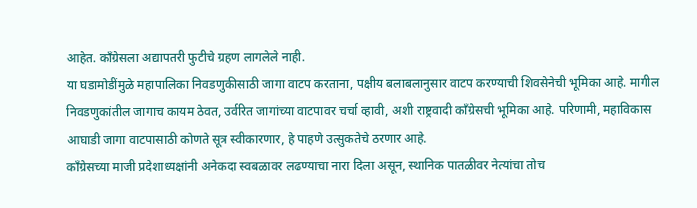आहेत. काँग्रेसला अद्यापतरी फुटीचे ग्रहण लागलेले नाही.
या घडामोडींमुळे महापालिका निवडणुकीसाठी जागा वाटप करताना, पक्षीय बलाबलानुसार वाटप करण्याची शिवसेनेची भूमिका आहे. मागील निवडणुकांतील जागाच कायम ठेवत, उर्वरित जागांच्या वाटपावर चर्चा व्हावी, अशी राष्ट्रवादी काँग्रेसची भूमिका आहे. परिणामी, महाविकास आघाडी जागा वाटपासाठी कोणते सूत्र स्वीकारणार, हे पाहणे उत्सुकतेचे ठरणार आहे.
काँग्रेसच्या माजी प्रदेशाध्यक्षांनी अनेकदा स्वबळावर लढण्याचा नारा दिला असून, स्थानिक पातळीवर नेत्यांचा तोच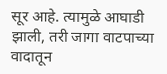सूर आहे. त्यामुळे आघाडी झाली, तरी जागा वाटपाच्या वादातून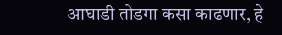आघाडी तोडगा कसा काढणार, हे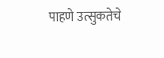पाहणे उत्सुकतेचे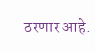ठरणार आहे.